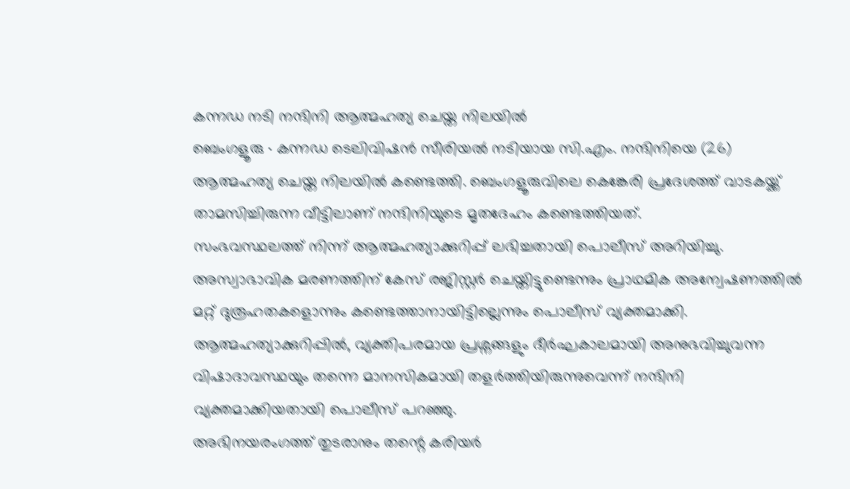കന്നഡ നടി നന്ദിനി ആത്മഹത്യ ചെയ്ത നിലയിൽ
ബെംഗളൂരു ∙ കന്നഡ ടെലിവിഷൻ സീരിയൽ നടിയായ സി.എം. നന്ദിനിയെ (26) ആത്മഹത്യ ചെയ്ത നിലയിൽ കണ്ടെത്തി. ബെംഗളൂരുവിലെ കെങ്കേരി പ്രദേശത്ത് വാടകയ്ക്ക് താമസിച്ചിരുന്ന വീട്ടിലാണ് നന്ദിനിയുടെ മൃതദേഹം കണ്ടെത്തിയത്.
സംഭവസ്ഥലത്ത് നിന്ന് ആത്മഹത്യാക്കുറിപ്പ് ലഭിച്ചതായി പൊലീസ് അറിയിച്ചു. അസ്വാഭാവിക മരണത്തിന് കേസ് രജിസ്റ്റർ ചെയ്തിട്ടുണ്ടെന്നും പ്രാഥമിക അന്വേഷണത്തിൽ മറ്റ് ദുരൂഹതകളൊന്നും കണ്ടെത്താനായിട്ടില്ലെന്നും പൊലീസ് വ്യക്തമാക്കി.
ആത്മഹത്യാക്കുറിപ്പിൽ, വ്യക്തിപരമായ പ്രശ്നങ്ങളും ദീർഘകാലമായി അനുഭവിച്ചുവന്ന വിഷാദാവസ്ഥയും തന്നെ മാനസികമായി തളർത്തിയിരുന്നുവെന്ന് നന്ദിനി വ്യക്തമാക്കിയതായി പൊലീസ് പറഞ്ഞു.
അഭിനയരംഗത്ത് തുടരാനും തന്റെ കരിയർ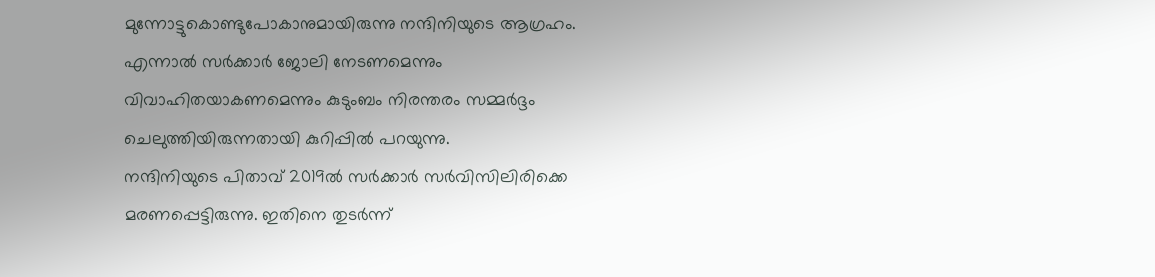മുന്നോട്ടുകൊണ്ടുപോകാനുമായിരുന്നു നന്ദിനിയുടെ ആഗ്രഹം.
എന്നാൽ സർക്കാർ ജോലി നേടണമെന്നും വിവാഹിതയാകണമെന്നും കുടുംബം നിരന്തരം സമ്മർദ്ദം ചെലുത്തിയിരുന്നതായി കുറിപ്പിൽ പറയുന്നു.
നന്ദിനിയുടെ പിതാവ് 2019ൽ സർക്കാർ സർവിസിലിരിക്കെ മരണപ്പെട്ടിരുന്നു. ഇതിനെ തുടർന്ന്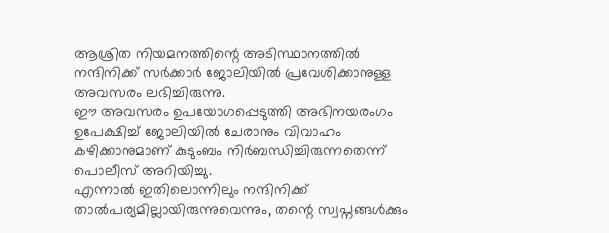ആശ്രിത നിയമനത്തിന്റെ അടിസ്ഥാനത്തിൽ നന്ദിനിക്ക് സർക്കാർ ജോലിയിൽ പ്രവേശിക്കാനുള്ള അവസരം ലഭിച്ചിരുന്നു.
ഈ അവസരം ഉപയോഗപ്പെടുത്തി അഭിനയരംഗം ഉപേക്ഷിച്ച് ജോലിയിൽ ചേരാനും വിവാഹം കഴിക്കാനുമാണ് കുടുംബം നിർബന്ധിച്ചിരുന്നതെന്ന് പൊലീസ് അറിയിച്ചു.
എന്നാൽ ഇതിലൊന്നിലും നന്ദിനിക്ക് താൽപര്യമില്ലായിരുന്നുവെന്നും, തന്റെ സ്വപ്നങ്ങൾക്കും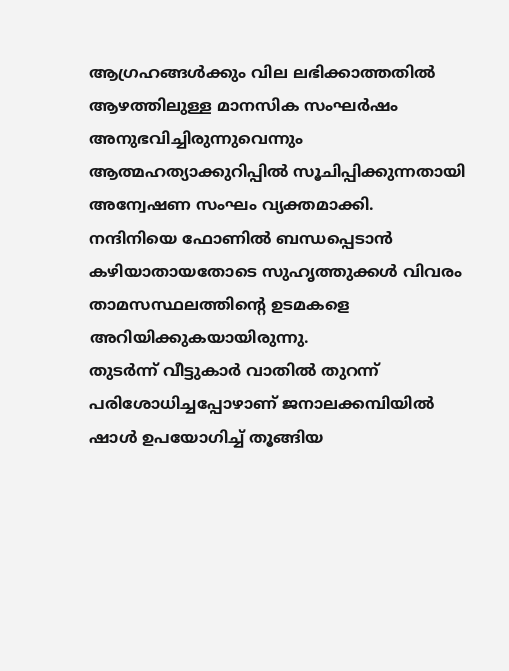ആഗ്രഹങ്ങൾക്കും വില ലഭിക്കാത്തതിൽ ആഴത്തിലുള്ള മാനസിക സംഘർഷം അനുഭവിച്ചിരുന്നുവെന്നും ആത്മഹത്യാക്കുറിപ്പിൽ സൂചിപ്പിക്കുന്നതായി അന്വേഷണ സംഘം വ്യക്തമാക്കി.
നന്ദിനിയെ ഫോണിൽ ബന്ധപ്പെടാൻ കഴിയാതായതോടെ സുഹൃത്തുക്കൾ വിവരം താമസസ്ഥലത്തിന്റെ ഉടമകളെ അറിയിക്കുകയായിരുന്നു.
തുടർന്ന് വീട്ടുകാർ വാതിൽ തുറന്ന് പരിശോധിച്ചപ്പോഴാണ് ജനാലക്കമ്പിയിൽ ഷാൾ ഉപയോഗിച്ച് തൂങ്ങിയ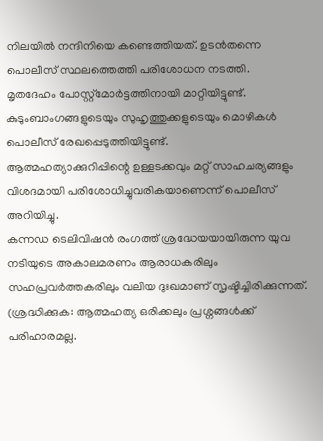നിലയിൽ നന്ദിനിയെ കണ്ടെത്തിയത്. ഉടൻതന്നെ പൊലീസ് സ്ഥലത്തെത്തി പരിശോധന നടത്തി.
മൃതദേഹം പോസ്റ്റ്മോർട്ടത്തിനായി മാറ്റിയിട്ടുണ്ട്. കുടുംബാംഗങ്ങളുടെയും സുഹൃത്തുക്കളുടെയും മൊഴികൾ പൊലീസ് രേഖപ്പെടുത്തിയിട്ടുണ്ട്.
ആത്മഹത്യാക്കുറിപ്പിന്റെ ഉള്ളടക്കവും മറ്റ് സാഹചര്യങ്ങളും വിശദമായി പരിശോധിച്ചുവരികയാണെന്ന് പൊലീസ് അറിയിച്ചു.
കന്നഡ ടെലിവിഷൻ രംഗത്ത് ശ്രദ്ധേയയായിരുന്ന യുവ നടിയുടെ അകാലമരണം ആരാധകരിലും സഹപ്രവർത്തകരിലും വലിയ ദുഃഖമാണ് സൃഷ്ടിച്ചിരിക്കുന്നത്.
(ശ്രദ്ധിക്കുക: ആത്മഹത്യ ഒരിക്കലും പ്രശ്നങ്ങൾക്ക് പരിഹാരമല്ല.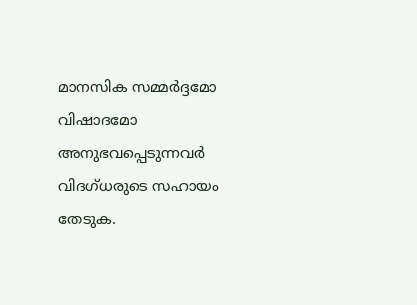മാനസിക സമ്മർദ്ദമോ വിഷാദമോ അനുഭവപ്പെടുന്നവർ വിദഗ്ധരുടെ സഹായം തേടുക.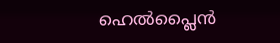ഹെൽപ്ലൈൻ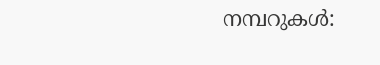നമ്പറുകൾ: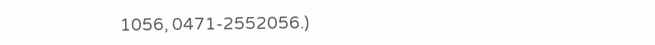1056, 0471-2552056.)